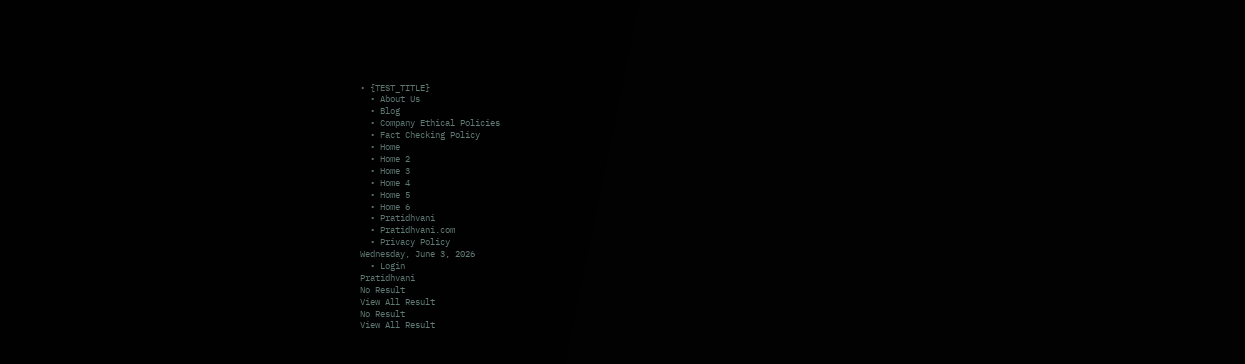• {TEST_TITLE}
  • About Us
  • Blog
  • Company Ethical Policies
  • Fact Checking Policy
  • Home
  • Home 2
  • Home 3
  • Home 4
  • Home 5
  • Home 6
  • Pratidhvani
  • Pratidhvani.com
  • Privacy Policy
Wednesday, June 3, 2026
  • Login
Pratidhvani
No Result
View All Result
No Result
View All Result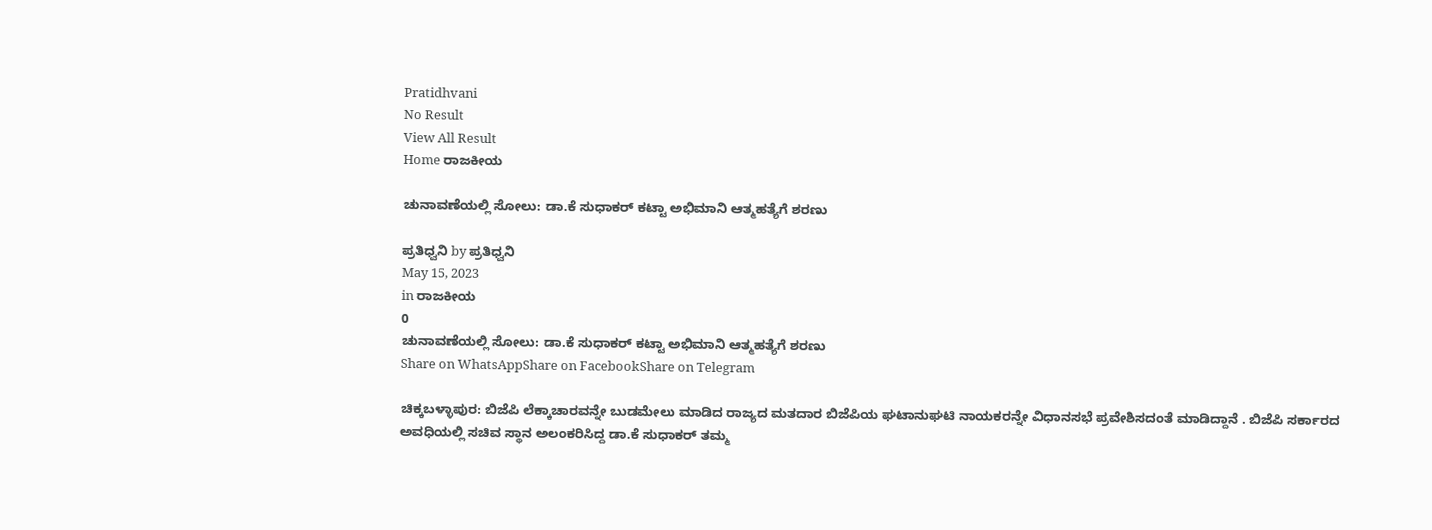Pratidhvani
No Result
View All Result
Home ರಾಜಕೀಯ

ಚುನಾವಣೆಯಲ್ಲಿ ಸೋಲು: ಡಾ.ಕೆ ಸುಧಾಕರ್ ಕಟ್ಟಾ ಅಭಿಮಾನಿ ಆತ್ಮಹತ್ಯೆಗೆ ಶರಣು

ಪ್ರತಿಧ್ವನಿ by ಪ್ರತಿಧ್ವನಿ
May 15, 2023
in ರಾಜಕೀಯ
0
ಚುನಾವಣೆಯಲ್ಲಿ ಸೋಲು: ಡಾ.ಕೆ ಸುಧಾಕರ್ ಕಟ್ಟಾ ಅಭಿಮಾನಿ ಆತ್ಮಹತ್ಯೆಗೆ ಶರಣು
Share on WhatsAppShare on FacebookShare on Telegram

ಚಿಕ್ಕಬಳ್ಳಾಪುರ: ಬಿಜೆಪಿ ಲೆಕ್ಕಾಚಾರವನ್ನೇ ಬುಡಮೇಲು ಮಾಡಿದ ರಾಜ್ಯದ ಮತದಾರ ಬಿಜೆಪಿಯ ಘಟಾನುಘಟಿ ನಾಯಕರನ್ನೇ ವಿಧಾನಸಭೆ ಪ್ರವೇಶಿಸದಂತೆ ಮಾಡಿದ್ದಾನೆ . ಬಿಜೆಪಿ ಸರ್ಕಾರದ ಅವಧಿಯಲ್ಲಿ ಸಚಿವ ಸ್ಥಾನ ಅಲಂಕರಿಸಿದ್ದ ಡಾ.ಕೆ ಸುಧಾಕರ್ ತಮ್ಮ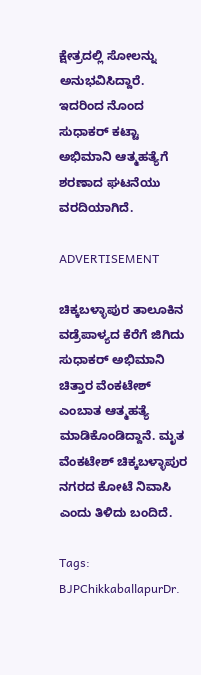ಕ್ಷೇತ್ರದಲ್ಲಿ ಸೋಲನ್ನು ಅನುಭವಿಸಿದ್ದಾರೆ. ಇದರಿಂದ ನೊಂದ ಸುಧಾಕರ್ ಕಟ್ಟಾ ಅಭಿಮಾನಿ ಆತ್ಮಹತ್ಯೆಗೆ ಶರಣಾದ ಘಟನೆಯು ವರದಿಯಾಗಿದೆ.

ADVERTISEMENT

ಚಿಕ್ಕಬಳ್ಳಾಪುರ ತಾಲೂಕಿನ ವಡ್ರೆಪಾಳ್ಯದ ಕೆರೆಗೆ ಜಿಗಿದು ಸುಧಾಕರ್ ಅಭಿಮಾನಿ ಚಿತ್ತಾರ ವೆಂಕಟೇಶ್ ಎಂಬಾತ ಆತ್ಮಹತ್ಯೆ ಮಾಡಿಕೊಂಡಿದ್ದಾನೆ. ಮೃತ ವೆಂಕಟೇಶ್ ಚಿಕ್ಕಬಳ್ಳಾಪುರ ನಗರದ ಕೋಟೆ ನಿವಾಸಿ ಎಂದು ತಿಳಿದು ಬಂದಿದೆ.

Tags: BJPChikkaballapurDr.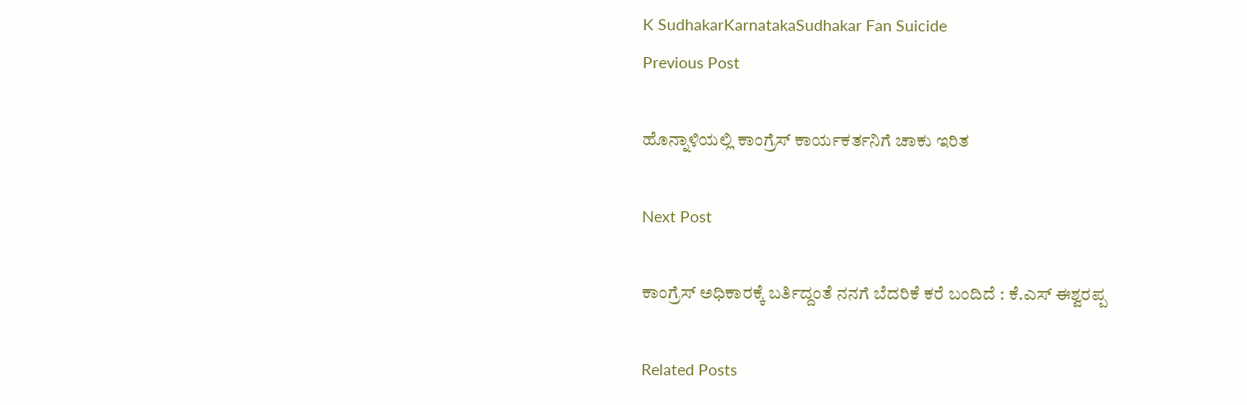K SudhakarKarnatakaSudhakar Fan Suicide
Previous Post

ಹೊನ್ನಾಳಿಯಲ್ಲಿ ಕಾಂಗ್ರೆಸ್ ಕಾರ್ಯಕರ್ತನಿಗೆ ಚಾಕು ಇರಿತ

Next Post

ಕಾಂಗ್ರೆಸ್ ಅಧಿಕಾರಕ್ಕೆ ಬರ್ತಿದ್ದಂತೆ ನನಗೆ ಬೆದರಿಕೆ ಕರೆ ಬಂದಿದೆ : ಕೆ.ಎಸ್ ಈಶ್ವರಪ್ಪ

Related Posts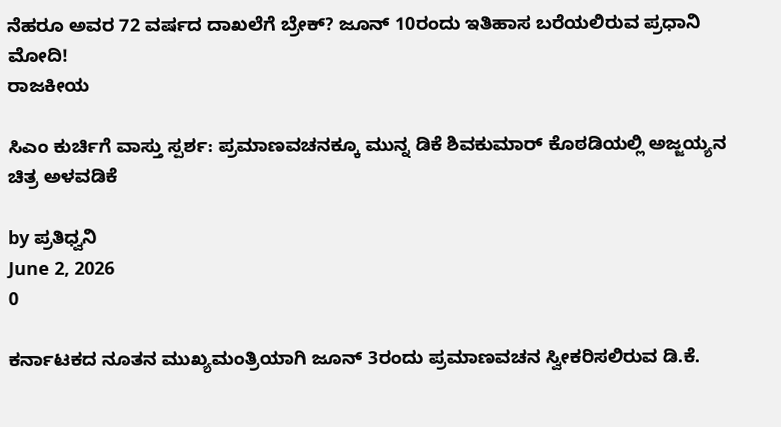ನೆಹರೂ ಅವರ 72 ವರ್ಷದ ದಾಖಲೆಗೆ ಬ್ರೇಕ್? ಜೂನ್ 10ರಂದು ಇತಿಹಾಸ ಬರೆಯಲಿರುವ ಪ್ರಧಾನಿ ಮೋದಿ!
ರಾಜಕೀಯ

ಸಿಎಂ ಕುರ್ಚಿಗೆ ವಾಸ್ತು ಸ್ಪರ್ಶ: ಪ್ರಮಾಣವಚನಕ್ಕೂ ಮುನ್ನ ಡಿಕೆ ಶಿವಕುಮಾರ್ ಕೊಠಡಿಯಲ್ಲಿ ಅಜ್ಜಯ್ಯನ ಚಿತ್ರ ಅಳವಡಿಕೆ

by ಪ್ರತಿಧ್ವನಿ
June 2, 2026
0

ಕರ್ನಾಟಕದ ನೂತನ ಮುಖ್ಯಮಂತ್ರಿಯಾಗಿ ಜೂನ್ 3ರಂದು ಪ್ರಮಾಣವಚನ ಸ್ವೀಕರಿಸಲಿರುವ ಡಿ.ಕೆ.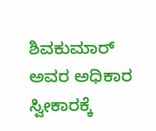ಶಿವಕುಮಾರ್ ಅವರ ಅಧಿಕಾರ ಸ್ವೀಕಾರಕ್ಕೆ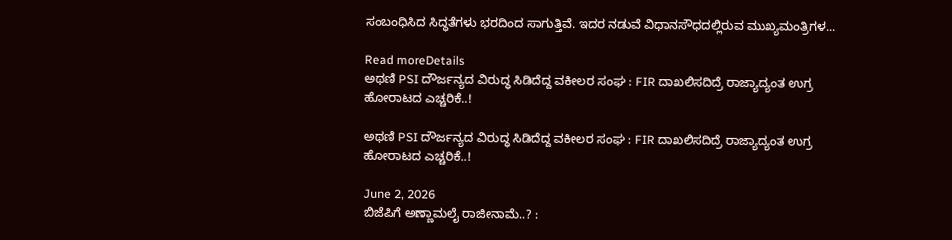ಸಂಬಂಧಿಸಿದ ಸಿದ್ಧತೆಗಳು ಭರದಿಂದ ಸಾಗುತ್ತಿವೆ. ಇದರ ನಡುವೆ ವಿಧಾನಸೌಧದಲ್ಲಿರುವ ಮುಖ್ಯಮಂತ್ರಿಗಳ...

Read moreDetails
ಅಥಣಿ PSI ದೌರ್ಜನ್ಯದ ವಿರುದ್ಧ ಸಿಡಿದೆದ್ದ ವಕೀಲರ ಸಂಘ : FIR ದಾಖಲಿಸದಿದ್ರೆ ರಾಜ್ಯಾದ್ಯಂತ ಉಗ್ರ ಹೋರಾಟದ ಎಚ್ಚರಿಕೆ..!

ಅಥಣಿ PSI ದೌರ್ಜನ್ಯದ ವಿರುದ್ಧ ಸಿಡಿದೆದ್ದ ವಕೀಲರ ಸಂಘ : FIR ದಾಖಲಿಸದಿದ್ರೆ ರಾಜ್ಯಾದ್ಯಂತ ಉಗ್ರ ಹೋರಾಟದ ಎಚ್ಚರಿಕೆ..!

June 2, 2026
ಬಿಜೆಪಿಗೆ ಅಣ್ಣಾಮಲೈ ರಾಜೀನಾಮೆ..? :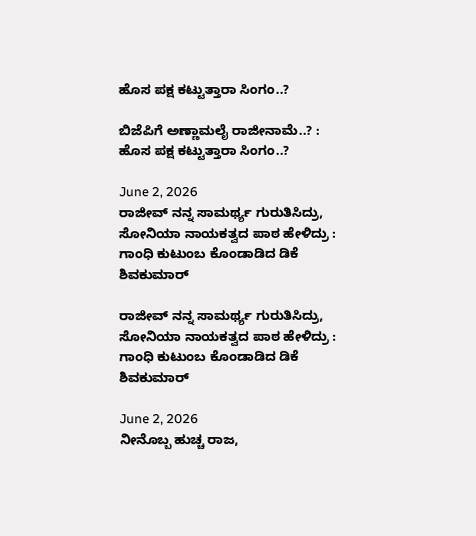ಹೊಸ ಪಕ್ಷ ಕಟ್ಟುತ್ತಾರಾ ಸಿಂಗಂ..?

ಬಿಜೆಪಿಗೆ ಅಣ್ಣಾಮಲೈ ರಾಜೀನಾಮೆ..? : ಹೊಸ ಪಕ್ಷ ಕಟ್ಟುತ್ತಾರಾ ಸಿಂಗಂ..?

June 2, 2026
ರಾಜೀವ್‌ ನನ್ನ ಸಾಮರ್ಥ್ಯ ಗುರುತಿಸಿದ್ರು, ಸೋನಿಯಾ ನಾಯಕತ್ವದ ಪಾಠ ಹೇಳಿದ್ರು : ಗಾಂಧಿ ಕುಟುಂಬ ಕೊಂಡಾಡಿದ ಡಿಕೆ ಶಿವಕುಮಾರ್

ರಾಜೀವ್‌ ನನ್ನ ಸಾಮರ್ಥ್ಯ ಗುರುತಿಸಿದ್ರು, ಸೋನಿಯಾ ನಾಯಕತ್ವದ ಪಾಠ ಹೇಳಿದ್ರು : ಗಾಂಧಿ ಕುಟುಂಬ ಕೊಂಡಾಡಿದ ಡಿಕೆ ಶಿವಕುಮಾರ್

June 2, 2026
ನೀನೊಬ್ಬ ಹುಚ್ಚ ರಾಜ,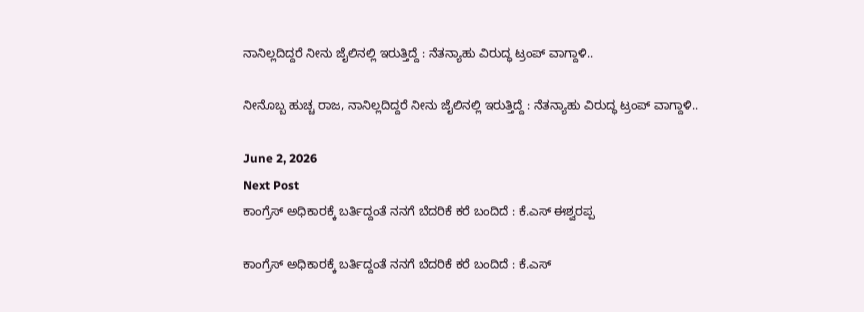ನಾನಿಲ್ಲದಿದ್ದರೆ ನೀನು ಜೈಲಿನಲ್ಲಿ ಇರುತ್ತಿದ್ದೆ : ನೆತನ್ಯಾಹು ವಿರುದ್ಧ ಟ್ರಂಪ್‌ ವಾಗ್ದಾಳಿ..

ನೀನೊಬ್ಬ ಹುಚ್ಚ ರಾಜ, ನಾನಿಲ್ಲದಿದ್ದರೆ ನೀನು ಜೈಲಿನಲ್ಲಿ ಇರುತ್ತಿದ್ದೆ : ನೆತನ್ಯಾಹು ವಿರುದ್ಧ ಟ್ರಂಪ್‌ ವಾಗ್ದಾಳಿ..

June 2, 2026
Next Post
ಕಾಂಗ್ರೆಸ್ ಅಧಿಕಾರಕ್ಕೆ ಬರ್ತಿದ್ದಂತೆ ನನಗೆ ಬೆದರಿಕೆ ಕರೆ ಬಂದಿದೆ : ಕೆ.ಎಸ್ ಈಶ್ವರಪ್ಪ

ಕಾಂಗ್ರೆಸ್ ಅಧಿಕಾರಕ್ಕೆ ಬರ್ತಿದ್ದಂತೆ ನನಗೆ ಬೆದರಿಕೆ ಕರೆ ಬಂದಿದೆ : ಕೆ.ಎಸ್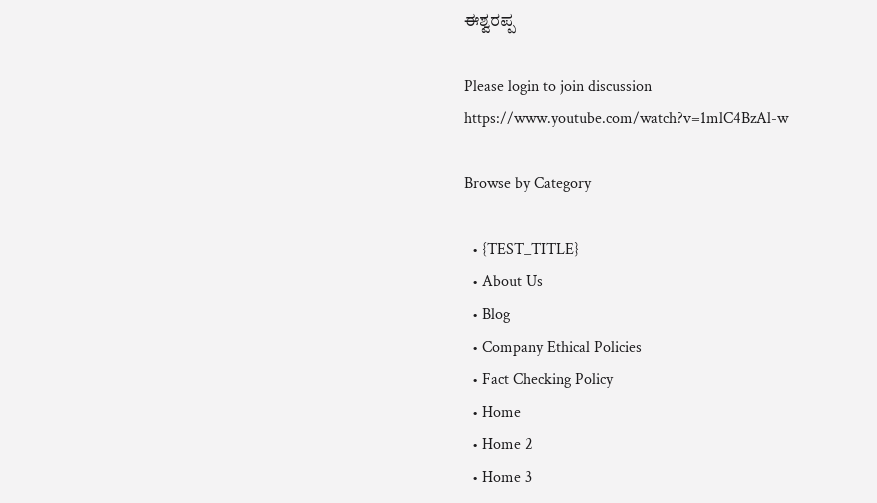ಈಶ್ವರಪ್ಪ

Please login to join discussion
https://www.youtube.com/watch?v=1mlC4BzAl-w

Browse by Category

  • {TEST_TITLE}
  • About Us
  • Blog
  • Company Ethical Policies
  • Fact Checking Policy
  • Home
  • Home 2
  • Home 3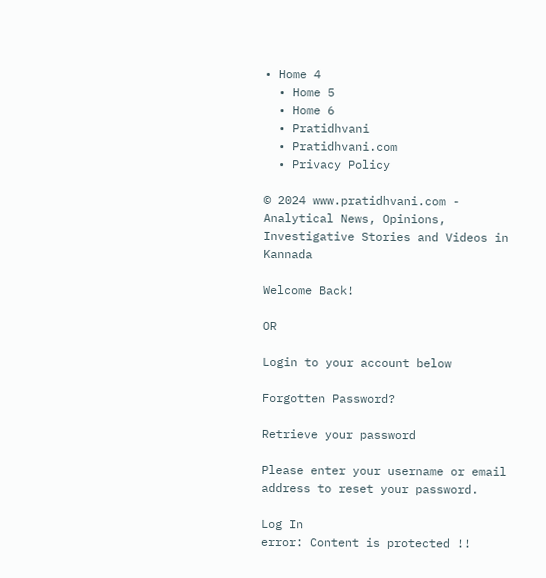• Home 4
  • Home 5
  • Home 6
  • Pratidhvani
  • Pratidhvani.com
  • Privacy Policy

© 2024 www.pratidhvani.com - Analytical News, Opinions, Investigative Stories and Videos in Kannada

Welcome Back!

OR

Login to your account below

Forgotten Password?

Retrieve your password

Please enter your username or email address to reset your password.

Log In
error: Content is protected !!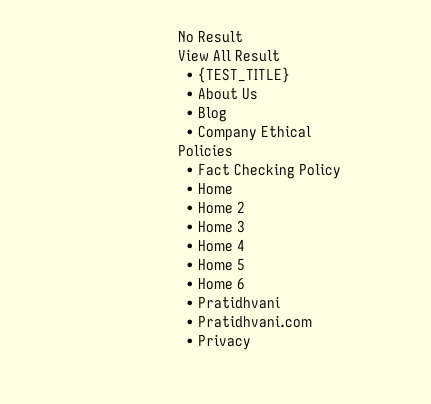No Result
View All Result
  • {TEST_TITLE}
  • About Us
  • Blog
  • Company Ethical Policies
  • Fact Checking Policy
  • Home
  • Home 2
  • Home 3
  • Home 4
  • Home 5
  • Home 6
  • Pratidhvani
  • Pratidhvani.com
  • Privacy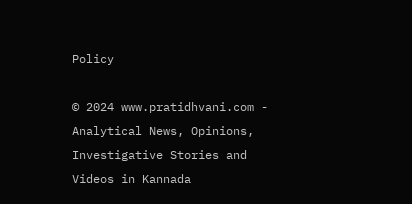Policy

© 2024 www.pratidhvani.com - Analytical News, Opinions, Investigative Stories and Videos in Kannada